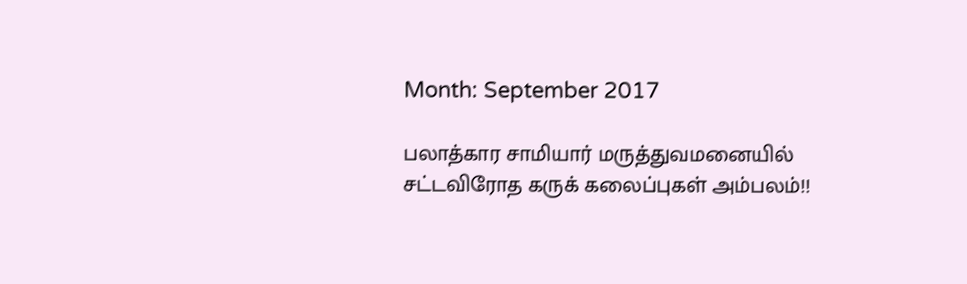Month: September 2017

பலாத்கார சாமியார் மருத்துவமனையில் சட்டவிரோத கருக் கலைப்புகள் அம்பலம்!!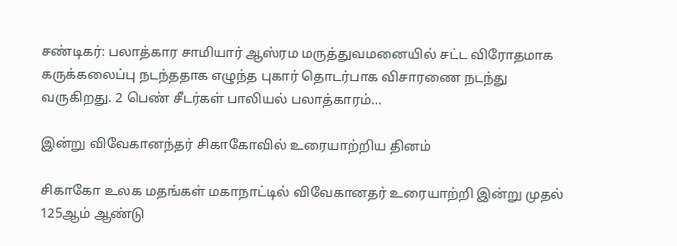சண்டிகர்: பலாத்கார சாமியார் ஆஸ்ரம மருத்துவமனையில் சட்ட விரோதமாக கருக்கலைப்பு நடந்ததாக எழுந்த புகார் தொடர்பாக விசாரணை நடந்து வருகிறது. 2 பெண் சீடர்கள் பாலியல் பலாத்காரம்…

இன்று விவேகானந்தர் சிகாகோவில் உரையாற்றிய தினம்

சிகாகோ உலக மதங்கள் மகாநாட்டில் விவேகானதர் உரையாற்றி இன்று முதல் 125ஆம் ஆண்டு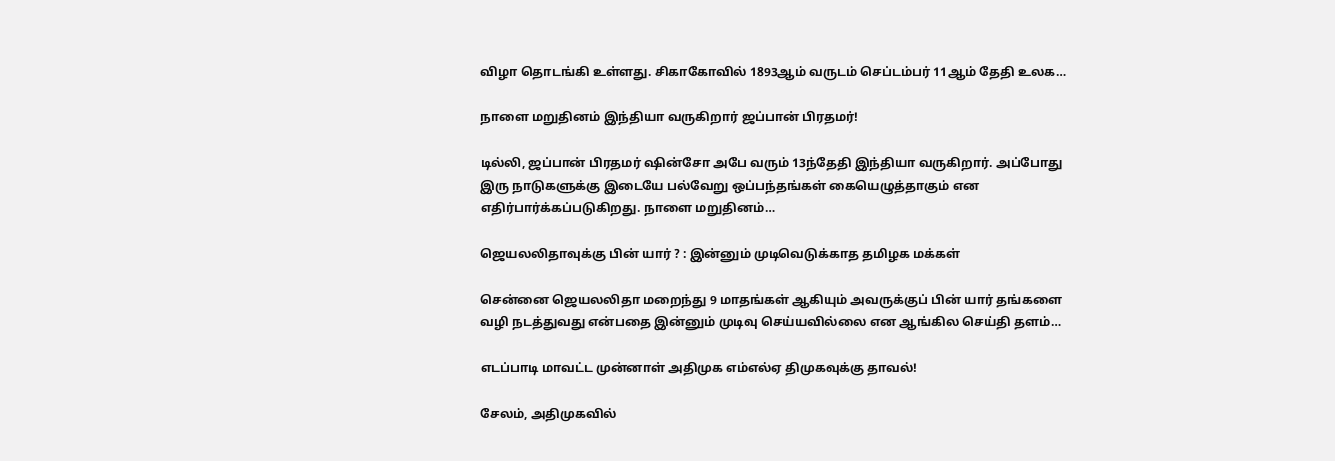விழா தொடங்கி உள்ளது. சிகாகோவில் 1893ஆம் வருடம் செப்டம்பர் 11ஆம் தேதி உலக…

நாளை மறுதினம் இந்தியா வருகிறார் ஜப்பான் பிரதமர்!

டில்லி, ஜப்பான் பிரதமர் ஷின்சோ அபே வரும் 13ந்தேதி இந்தியா வருகிறார். அப்போது இரு நாடுகளுக்கு இடையே பல்வேறு ஒப்பந்தங்கள் கையெழுத்தாகும் என எதிர்பார்க்கப்படுகிறது. நாளை மறுதினம்…

ஜெயலலிதாவுக்கு பின் யார் ? : இன்னும் முடிவெடுக்காத தமிழக மக்கள்

சென்னை ஜெயலலிதா மறைந்து 9 மாதங்கள் ஆகியும் அவருக்குப் பின் யார் தங்களை வழி நடத்துவது என்பதை இன்னும் முடிவு செய்யவில்லை என ஆங்கில செய்தி தளம்…

எடப்பாடி மாவட்ட முன்னாள் அதிமுக எம்எல்ஏ திமுகவுக்கு தாவல்!

சேலம், அதிமுகவில்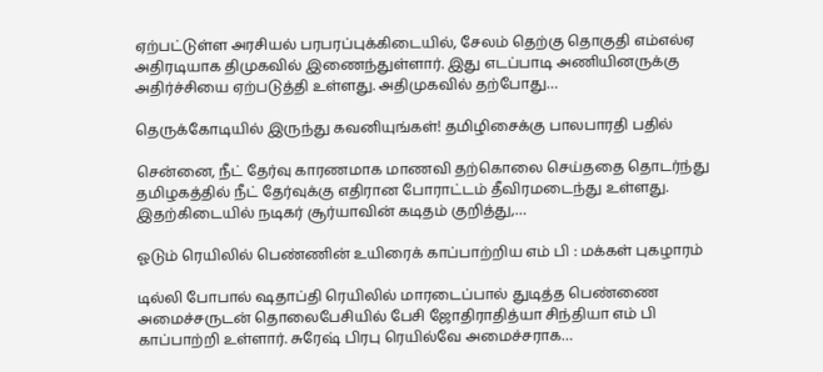ஏற்பட்டுள்ள அரசியல் பரபரப்புக்கிடையில், சேலம் தெற்கு தொகுதி எம்எல்ஏ அதிரடியாக திமுகவில் இணைந்துள்ளார். இது எடப்பாடி அணியினருக்கு அதிர்ச்சியை ஏற்படுத்தி உள்ளது. அதிமுகவில் தற்போது…

தெருக்கோடியில் இருந்து கவனியுங்கள்! தமிழிசைக்கு பாலபாரதி பதில்

சென்னை, நீட் தேர்வு காரணமாக மாணவி தற்கொலை செய்ததை தொடர்ந்து தமிழகத்தில் நீட் தேர்வுக்கு எதிரான போராட்டம் தீவிரமடைந்து உள்ளது. இதற்கிடையில் நடிகர் சூர்யாவின் கடிதம் குறித்து,…

ஓடும் ரெயிலில் பெண்ணின் உயிரைக் காப்பாற்றிய எம் பி : மக்கள் புகழாரம்

டில்லி போபால் ஷதாப்தி ரெயிலில் மாரடைப்பால் துடித்த பெண்ணை அமைச்சருடன் தொலைபேசியில் பேசி ஜோதிராதித்யா சிந்தியா எம் பி காப்பாற்றி உள்ளார். சுரேஷ் பிரபு ரெயில்வே அமைச்சராக…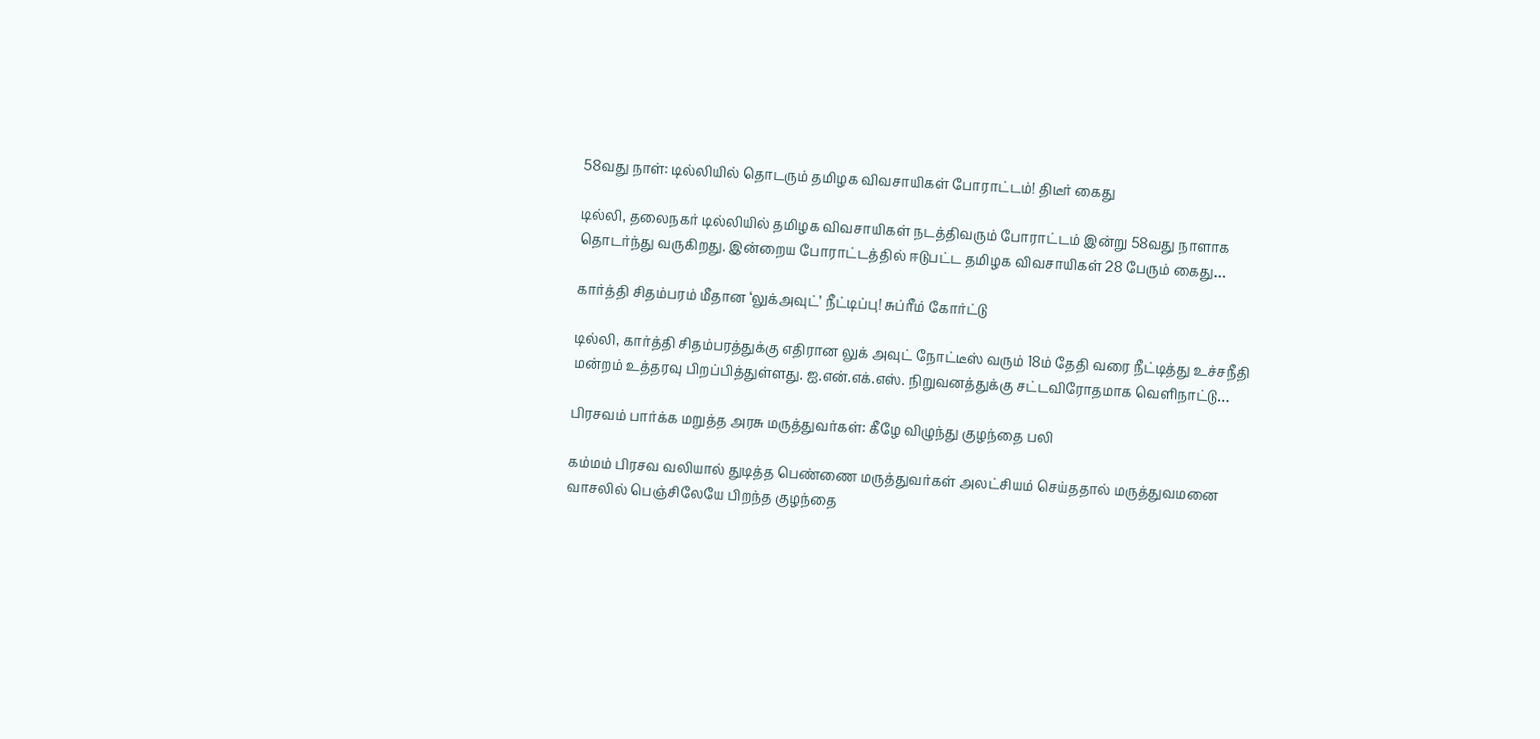58வது நாள்: டில்லியில் தொடரும் தமிழக விவசாயிகள் போராட்டம்! திடீர் கைது

டில்லி, தலைநகர் டில்லியில் தமிழக விவசாயிகள் நடத்திவரும் போராட்டம் இன்று 58வது நாளாக தொடர்ந்து வருகிறது. இன்றைய போராட்டத்தில் ஈடுபட்ட தமிழக விவசாயிகள் 28 பேரும் கைது…

கார்த்தி சிதம்பரம் மீதான ‘லுக்அவுட்’ நீட்டிப்பு! சுப்ரீம் கோர்ட்டு

டில்லி, கார்த்தி சிதம்பரத்துக்கு எதிரான லுக் அவுட் நோட்டீஸ் வரும் 18ம் தேதி வரை நீட்டித்து உச்சநீதி மன்றம் உத்தரவு பிறப்பித்துள்ளது. ஐ.என்.எக்.எஸ். நிறுவனத்துக்கு சட்டவிரோதமாக வெளிநாட்டு…

பிரசவம் பார்க்க மறுத்த அரசு மருத்துவர்கள்: கீழே விழுந்து குழந்தை பலி

கம்மம் பிரசவ வலியால் துடித்த பெண்ணை மருத்துவர்கள் அலட்சியம் செய்ததால் மருத்துவமனை வாசலில் பெஞ்சிலேயே பிறந்த குழந்தை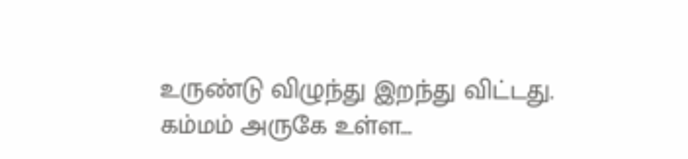உருண்டு விழுந்து இறந்து விட்டது. கம்மம் அருகே உள்ள…